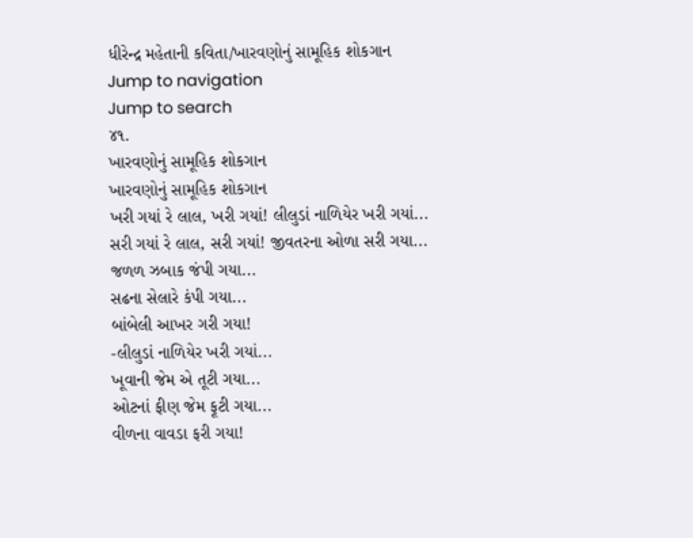ધીરેન્દ્ર મહેતાની કવિતા/ખારવણોનું સામૂહિક શોકગાન
Jump to navigation
Jump to search
૪૧.
ખારવણોનું સામૂહિક શોકગાન
ખારવણોનું સામૂહિક શોકગાન
ખરી ગયાં રે લાલ, ખરી ગયાં! લીલુડાં નાળિયેર ખરી ગયાં...
સરી ગયાં રે લાલ, સરી ગયાં! જીવતરના ઓળા સરી ગયા...
જળળ ઝબાક જંપી ગયા...
સઢના સેલારે કંપી ગયા...
બાંબેલી આખર ગરી ગયા!
-લીલુડાં નાળિયેર ખરી ગયાં...
ખૂવાની જેમ એ તૂટી ગયા...
ઓટનાં ફીણ જેમ ફૂટી ગયા...
વીળના વાવડા ફરી ગયા!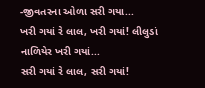-જીવતરના ઓળા સરી ગયા...
ખરી ગયાં રે લાલ, ખરી ગયાં! લીલુડાં નાળિયેર ખરી ગયાં...
સરી ગયાં રે લાલ, સરી ગયાં!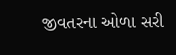જીવતરના ઓળા સરી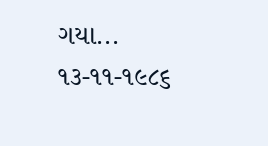ગયા...
૧૩-૧૧-૧૯૮૬